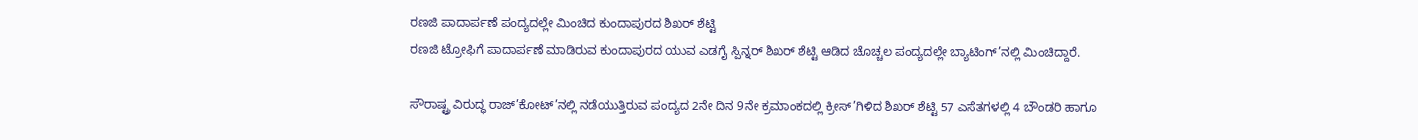ರಣಜಿ ಪಾದಾರ್ಪಣೆ ಪಂದ್ಯದಲ್ಲೇ ಮಿಂಚಿದ ಕುಂದಾಪುರದ ಶಿಖರ್ ಶೆಟ್ಟಿ
ರಣಜಿ ಟ್ರೋಫಿಗೆ ಪಾದಾರ್ಪಣೆ ಮಾಡಿರುವ ಕುಂದಾಪುರದ ಯುವ ಎಡಗೈ ಸ್ಪಿನ್ನರ್ ಶಿಖರ್ ಶೆಟ್ಟಿ ಆಡಿದ ಚೊಚ್ಚಲ ಪಂದ್ಯದಲ್ಲೇ ಬ್ಯಾಟಿಂಗ್’ನಲ್ಲಿ ಮಿಂಚಿದ್ದಾರೆ.

ಸೌರಾಷ್ಟ್ರ ವಿರುದ್ಧ ರಾಜ್’ಕೋಟ್’ನಲ್ಲಿ ನಡೆಯುತ್ತಿರುವ ಪಂದ್ಯದ 2ನೇ ದಿನ 9ನೇ ಕ್ರಮಾಂಕದಲ್ಲಿ ಕ್ರೀಸ್’ಗಿಳಿದ ಶಿಖರ್ ಶೆಟ್ಟಿ 57 ಎಸೆತಗಳಲ್ಲಿ 4 ಬೌಂಡರಿ ಹಾಗೂ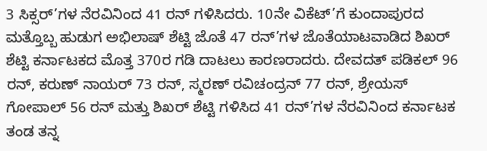3 ಸಿಕ್ಸರ್’ಗಳ ನೆರವಿನಿಂದ 41 ರನ್ ಗಳಿಸಿದರು. 10ನೇ ವಿಕೆಟ್’ಗೆ ಕುಂದಾಪುರದ ಮತ್ತೊಬ್ಬ ಹುಡುಗ ಅಭಿಲಾಷ್ ಶೆಟ್ಟಿ ಜೊತೆ 47 ರನ್’ಗಳ ಜೊತೆಯಾಟವಾಡಿದ ಶಿಖರ್ ಶೆಟ್ಟಿ ಕರ್ನಾಟಕದ ಮೊತ್ತ 370ರ ಗಡಿ ದಾಟಲು ಕಾರಣರಾದರು. ದೇವದತ್ ಪಡಿಕಲ್ 96 ರನ್, ಕರುಣ್ ನಾಯರ್ 73 ರನ್, ಸ್ಮರಣ್ ರವಿಚಂದ್ರನ್ 77 ರನ್, ಶ್ರೇಯಸ್ ಗೋಪಾಲ್ 56 ರನ್ ಮತ್ತು ಶಿಖರ್ ಶೆಟ್ಟಿ ಗಳಿಸಿದ 41 ರನ್’ಗಳ ನೆರವಿನಿಂದ ಕರ್ನಾಟಕ ತಂಡ ತನ್ನ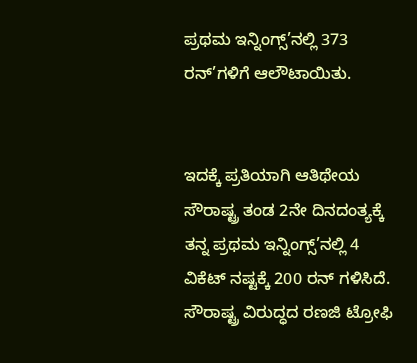ಪ್ರಥಮ ಇನ್ನಿಂಗ್ಸ್’ನಲ್ಲಿ 373 ರನ್’ಗಳಿಗೆ ಆಲೌಟಾಯಿತು.


ಇದಕ್ಕೆ ಪ್ರತಿಯಾಗಿ ಆತಿಥೇಯ ಸೌರಾಷ್ಟ್ರ ತಂಡ 2ನೇ ದಿನದಂತ್ಯಕ್ಕೆ ತನ್ನ ಪ್ರಥಮ ಇನ್ನಿಂಗ್ಸ್’ನಲ್ಲಿ 4 ವಿಕೆಟ್ ನಷ್ಟಕ್ಕೆ 200 ರನ್ ಗಳಿಸಿದೆ.
ಸೌರಾಷ್ಟ್ರ ವಿರುದ್ಧದ ರಣಜಿ ಟ್ರೋಫಿ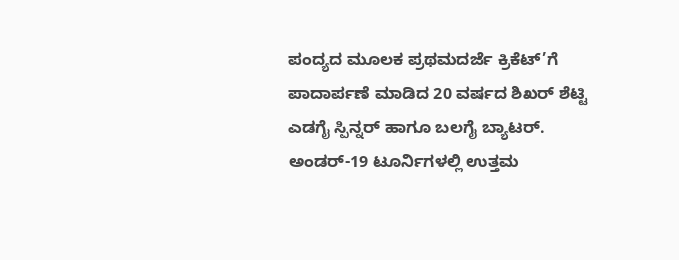ಪಂದ್ಯದ ಮೂಲಕ ಪ್ರಥಮದರ್ಜೆ ಕ್ರಿಕೆಟ್’ಗೆ ಪಾದಾರ್ಪಣೆ ಮಾಡಿದ 20 ವರ್ಷದ ಶಿಖರ್ ಶೆಟ್ಟಿ ಎಡಗೈ ಸ್ಪಿನ್ನರ್ ಹಾಗೂ ಬಲಗೈ ಬ್ಯಾಟರ್. ಅಂಡರ್-19 ಟೂರ್ನಿಗಳಲ್ಲಿ ಉತ್ತಮ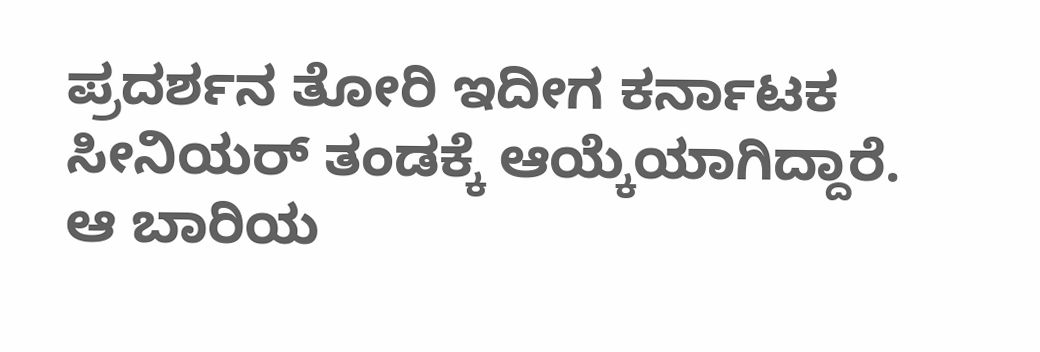ಪ್ರದರ್ಶನ ತೋರಿ ಇದೀಗ ಕರ್ನಾಟಕ ಸೀನಿಯರ್ ತಂಡಕ್ಕೆ ಆಯ್ಕೆಯಾಗಿದ್ದಾರೆ. ಆ ಬಾರಿಯ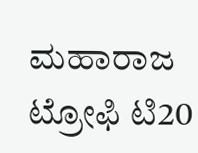ಮಹಾರಾಜ ಟ್ರೋಫಿ ಟಿ20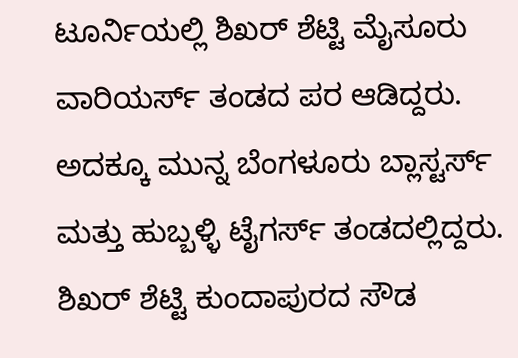ಟೂರ್ನಿಯಲ್ಲಿ ಶಿಖರ್ ಶೆಟ್ಟಿ ಮೈಸೂರು ವಾರಿಯರ್ಸ್ ತಂಡದ ಪರ ಆಡಿದ್ದರು. ಅದಕ್ಕೂ ಮುನ್ನ ಬೆಂಗಳೂರು ಬ್ಲಾಸ್ಟರ್ಸ್ ಮತ್ತು ಹುಬ್ಬಳ್ಳಿ ಟೈಗರ್ಸ್ ತಂಡದಲ್ಲಿದ್ದರು.
ಶಿಖರ್ ಶೆಟ್ಟಿ ಕುಂದಾಪುರದ ಸೌಡ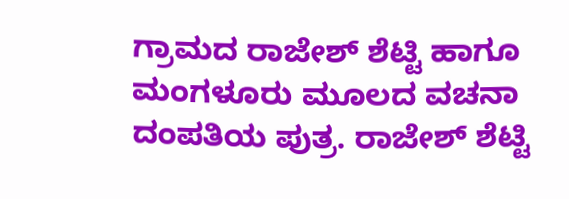ಗ್ರಾಮದ ರಾಜೇಶ್ ಶೆಟ್ಟಿ ಹಾಗೂ ಮಂಗಳೂರು ಮೂಲದ ವಚನಾ ದಂಪತಿಯ ಪುತ್ರ. ರಾಜೇಶ್ ಶೆಟ್ಟಿ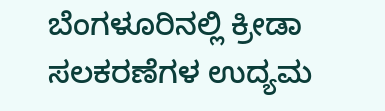ಬೆಂಗಳೂರಿನಲ್ಲಿ ಕ್ರೀಡಾ ಸಲಕರಣೆಗಳ ಉದ್ಯಮ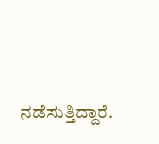ನಡೆಸುತ್ತಿದ್ದಾರೆ.